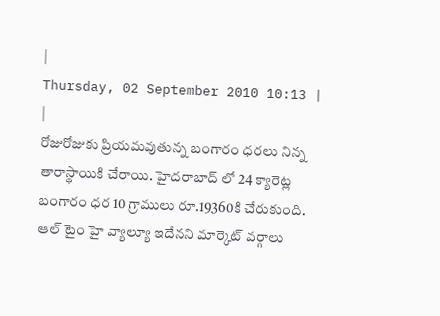|
Thursday, 02 September 2010 10:13 |
|
రోజురోజుకు ప్రియమవుతున్న బంగారం ధరలు నిన్న తారాస్థాయికి చేరాయి. హైదరాబాద్ లో 24 క్యారెట్ల బంగారం ధర 10 గ్రాములు రూ.19360కి చేరుకుంది. ఆల్ టైం హై వ్యాల్యూ ఇదేనని మార్కెట్ వర్గాలు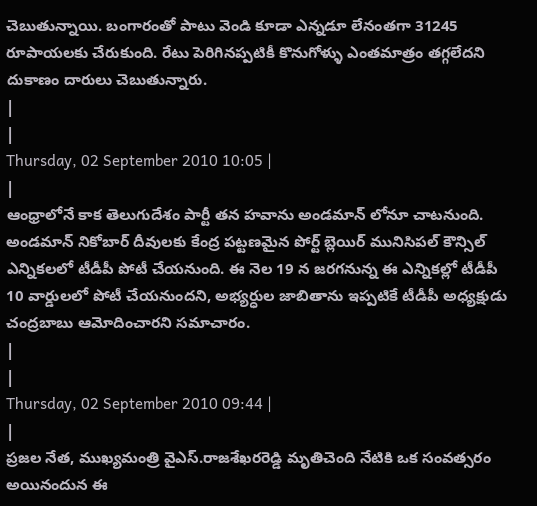చెబుతున్నాయి. బంగారంతో పాటు వెండి కూడా ఎన్నడూ లేనంతగా 31245 రూపాయలకు చేరుకుంది. రేటు పెరిగినప్పటికీ కొనుగోళ్ళు ఎంతమాత్రం తగ్గలేదని దుకాణం దారులు చెబుతున్నారు.
|
|
Thursday, 02 September 2010 10:05 |
|
ఆంధ్రాలోనే కాక తెలుగుదేశం పార్టీ తన హవాను అండమాన్ లోనూ చాటనుంది. అండమాన్ నికోబార్ దీవులకు కేంద్ర పట్టణమైన పోర్ట్ బ్లెయిర్ మునిసిపల్ కౌన్సిల్ ఎన్నికలలో టీడీపీ పోటీ చేయనుంది. ఈ నెల 19 న జరగనున్న ఈ ఎన్నికల్లో టీడీపీ 10 వార్డులలో పోటీ చేయనుందని, అభ్యర్ధుల జాబితాను ఇప్పటికే టీడీపీ అధ్యక్షుడు చంద్రబాబు ఆమోదించారని సమాచారం.
|
|
Thursday, 02 September 2010 09:44 |
|
ప్రజల నేత, ముఖ్యమంత్రి వైఎస్.రాజశేఖరరెడ్డి మృతిచెంది నేటికి ఒక సంవత్సరం అయినందున ఈ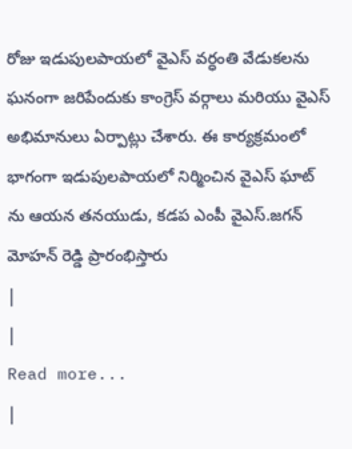రోజు ఇడుపులపాయలో వైఎస్ వర్ధంతి వేడుకలను ఘనంగా జరిపేందుకు కాంగ్రెస్ వర్గాలు మరియు వైఎస్ అభిమానులు ఏర్పాట్లు చేశారు. ఈ కార్యక్రమంలో భాగంగా ఇడుపులపాయలో నిర్మించిన వైఎస్ ఘాట్ ను ఆయన తనయుడు, కడప ఎంపీ వైఎస్.జగన్ మోహన్ రెడ్డి ప్రారంభిస్తారు
|
|
Read more...
|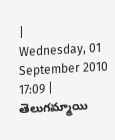|
Wednesday, 01 September 2010 17:09 |
తెలుగమ్మాయి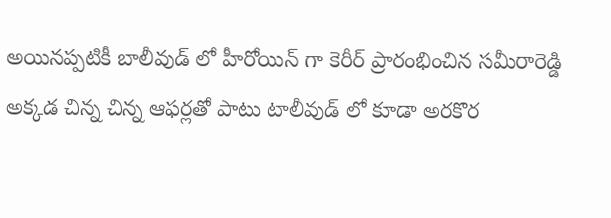అయినప్పటికీ బాలీవుడ్ లో హీరోయిన్ గా కెరీర్ ప్రారంభించిన సమీరారెడ్డి అక్కడ చిన్న చిన్న ఆఫర్లతో పాటు టాలీవుడ్ లో కూడా అరకొర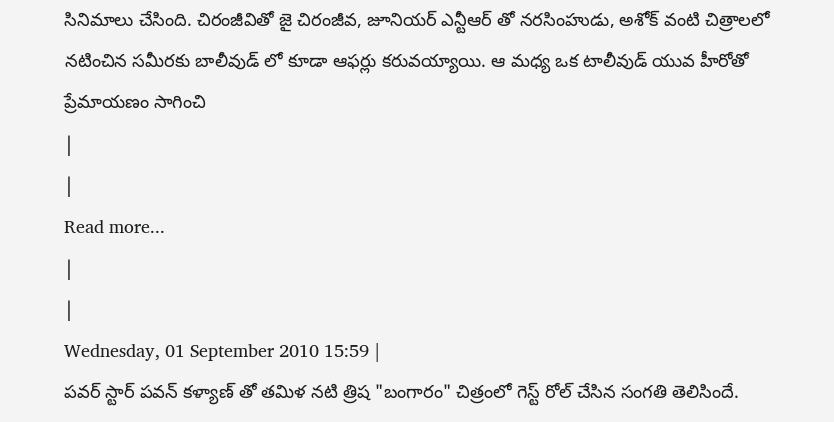సినిమాలు చేసింది. చిరంజీవితో జై చిరంజీవ, జూనియర్ ఎన్టీఆర్ తో నరసింహుడు, అశోక్ వంటి చిత్రాలలో నటించిన సమీరకు బాలీవుడ్ లో కూడా ఆఫర్లు కరువయ్యాయి. ఆ మధ్య ఒక టాలీవుడ్ యువ హీరోతో ప్రేమాయణం సాగించి
|
|
Read more...
|
|
Wednesday, 01 September 2010 15:59 |
పవర్ స్టార్ పవన్ కళ్యాణ్ తో తమిళ నటి త్రిష "బంగారం" చిత్రంలో గెస్ట్ రోల్ చేసిన సంగతి తెలిసిందే.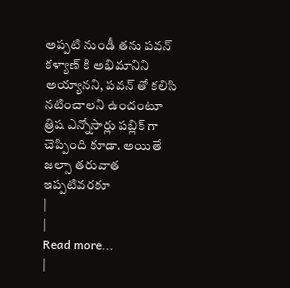అప్పటి నుండీ తను పవన్ కళ్యాణ్ కి అభిమానిని అయ్యానని, పవన్ తో కలిసి నటించాలని ఉందంటూ త్రిష ఎన్నోసార్లు పబ్లిక్ గా చెప్పింది కూడా. అయితే జల్సా తరువాత ఇప్పటివరకూ
|
|
Read more...
|